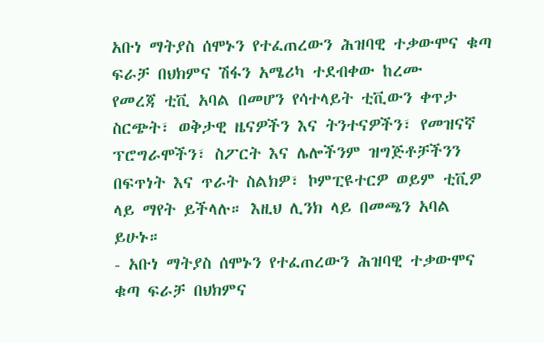አቡነ ማትያስ ሰሞኑን የተፈጠረውን ሕዝባዊ ተቃውሞና ቁጣ ፍራቻ በህክምና ሽፋን አሜሪካ ተደብቀው ከረሙ
የመረጃ ቲቪ አባል በመሆን የሳተላይት ቲቪውን ቀጥታ ስርጭት፣ ወቅታዊ ዜናዎችን እና ትንተናዎችን፣ የመዝናኛ ፕሮግራሞችን፣ ስፖርት እና ሌሎችንም ዝግጅቶቻችንን በፍጥነት እና ጥራት ስልክዎ፣ ኮምፒዩተርዎ ወይም ቲቪዎ ላይ ማየት ይችላሉ። እዚህ ሊንክ ላይ በመጫን አባል ይሁኑ።
- አቡነ ማትያስ ሰሞኑን የተፈጠረውን ሕዝባዊ ተቃውሞና ቁጣ ፍራቻ በህክምና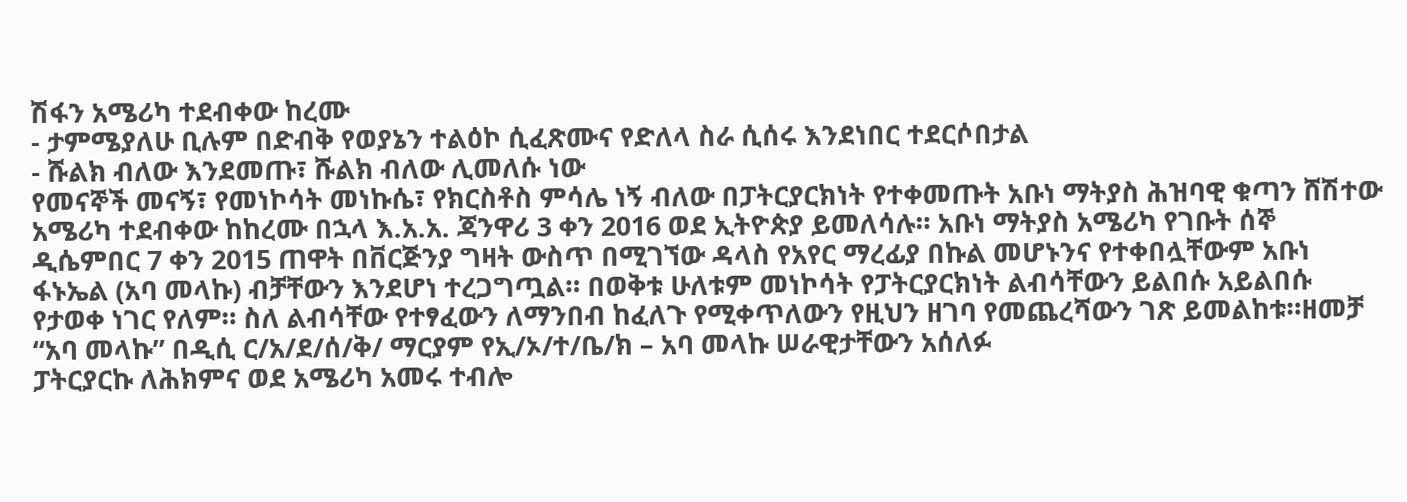ሽፋን አሜሪካ ተደብቀው ከረሙ
- ታምሜያለሁ ቢሉም በድብቅ የወያኔን ተልዕኮ ሲፈጽሙና የድለላ ስራ ሲሰሩ እንደነበር ተደርሶበታል
- ሹልክ ብለው እንደመጡ፣ ሹልክ ብለው ሊመለሱ ነው
የመናኞች መናኝ፣ የመነኮሳት መነኩሴ፣ የክርስቶስ ምሳሌ ነኝ ብለው በፓትርያርክነት የተቀመጡት አቡነ ማትያስ ሕዝባዊ ቁጣን ሸሽተው አሜሪካ ተደብቀው ከከረሙ በኋላ እ.አ.አ. ጃንዋሪ 3 ቀን 2016 ወደ ኢትዮጵያ ይመለሳሉ። አቡነ ማትያስ አሜሪካ የገቡት ሰኞ ዲሴምበር 7 ቀን 2015 ጠዋት በቨርጅንያ ግዛት ውስጥ በሚገኘው ዳላስ የአየር ማረፊያ በኩል መሆኑንና የተቀበሏቸውም አቡነ ፋኑኤል (አባ መላኩ) ብቻቸውን እንደሆነ ተረጋግጧል። በወቅቱ ሁለቱም መነኮሳት የፓትርያርክነት ልብሳቸውን ይልበሱ አይልበሱ የታወቀ ነገር የለም። ስለ ልብሳቸው የተፃፈውን ለማንበብ ከፈለጉ የሚቀጥለውን የዚህን ዘገባ የመጨረሻውን ገጽ ይመልከቱ።ዘመቻ “አባ መላኩ” በዲሲ ር/አ/ደ/ሰ/ቅ/ ማርያም የኢ/ኦ/ተ/ቤ/ክ – አባ መላኩ ሠራዊታቸውን አሰለፉ
ፓትርያርኩ ለሕክምና ወደ አሜሪካ አመሩ ተብሎ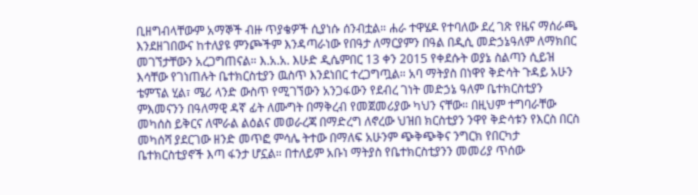ቢዘግብላቸውም አማኞች ብዙ ጥያቄዎች ሲያነሱ ሰንብቷል። ሐራ ተዋሄዶ የተባለው ደረ ገጽ የዜና ማሰራጫ እንደዘገበውና ከተለያዩ ምንጮችም እንዳጣራነው የበዓታ ለማርያምን በዓል በዲሲ መድኃኔዓለም ለማክበር መገኘታቸውን አረጋግጠናል። እ.አ.አ. እሁድ ዲሴምበር 13 ቀን 2015 የቀደሱት ወያኔ ስልጣን ሲይዝ እሳቸው የገነጠሉት ቤተክርስቲያን ዉስጥ እንደነበር ተረጋግጧል። አባ ማትያስ በነዋየ ቅድሳት ጉዳይ አሁን ቴምፕል ሂል፣ ሜሪ ላንድ ውስጥ የሚገኘውን አንጋፋውን የደብረ ገነት መድኃኔ ዓለም ቤተክርስቲያን ምእመናንን በዓለማዊ ዳኛ ፊት ለሙግት በማቅረብ የመጀመሪያው ካህን ናቸው። በዚህም ተግባራቸው መካሰስ ይቅርና ለሞራል ልዕልና መወራረጃ በማድረግ ለኖረው ህዝበ ክርስቲያን ንዋየ ቅድሳቱን የእርስ በርስ መካሰሻ ያደርገው ዘንድ መጥፎ ምሳሌ ትተው በማለፍ አሁንም ጭቅጭቅና ንግርክ የበርካታ ቤተክርስቲያኖች እጣ ፋንታ ሆኗል። በተለይም አቡነ ማትያስ የቤተክርስቲያንን መመሪያ ጥሰው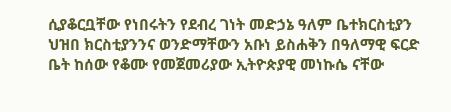ሲያቆርቧቸው የነበሩትን የደብረ ገነት መድኃኔ ዓለም ቤተክርስቲያን ህዝበ ክርስቲያንንና ወንድማቸውን አቡነ ይስሐቅን በዓለማዊ ፍርድ ቤት ከሰው የቆሙ የመጀመሪያው ኢትዮጵያዊ መነኩሴ ናቸው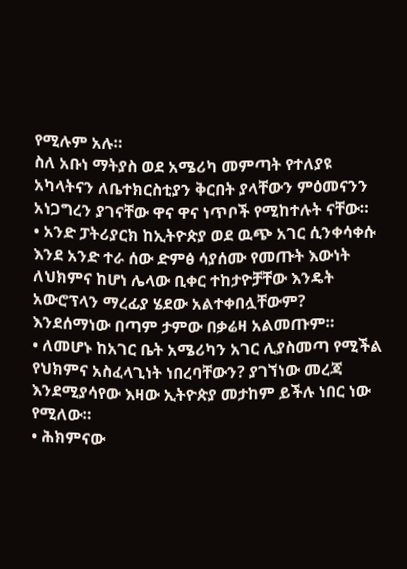የሚሉም አሉ።
ስለ አቡነ ማትያስ ወደ አሜሪካ መምጣት የተለያዩ አካላትናን ለቤተክርስቲያን ቅርበት ያላቸውን ምዕመናንን አነጋግረን ያገናቸው ዋና ዋና ነጥቦች የሚከተሉት ናቸው።
• አንድ ፓትሪያርክ ከኢትዮጵያ ወደ ዉጭ አገር ሲንቀሳቀሱ እንደ አንድ ተራ ሰው ድምፅ ሳያሰሙ የመጡት እውነት ለህክምና ከሆነ ሌላው ቢቀር ተከታዮቻቸው እንዴት አውሮፕላን ማረፊያ ሄደው አልተቀበሏቸውም? እንደሰማነው በጣም ታምው በቃሬዛ አልመጡም።
• ለመሆኑ ከአገር ቤት አሜሪካን አገር ሊያስመጣ የሚችል የህክምና አስፈላጊነት ነበረባቸውን? ያገኘነው መረጃ እንደሚያሳየው እዛው ኢትዮጵያ መታከም ይችሉ ነበር ነው የሚለው።
• ሕክምናው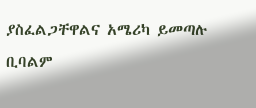ያስፈልጋቸዋልና አሜሪካ ይመጣሉ ቢባልም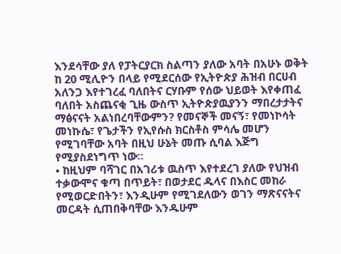እንደሳቸው ያለ የፓትርያርክ ስልጣን ያለው አባት በአሁኑ ወቅት ከ 20 ሚሊዮን በላይ የሚደርሰው የኢትዮጵያ ሕዝብ በርሀብ አለንጋ እየተገረፈ ባለበትና ርሃቡም የሰው ህይወት እየቀጠፈ ባለበት አስጨናቂ ጊዜ ውስጥ ኢትዮጵያዉያንን ማበረታታትና ማፅናናት አልነበረባቸውምን? የመናኞች መናኝ፣ የመነኮሳት መነኩሴ፣ የጌታችን የኢየሱስ ክርስቶስ ምሳሌ መሆን የሚገባቸው አባት በዚህ ሁኔት መጡ ሲባል እጅግ የሚያስደነግጥ ነው።
• ከዚህም ባሻገር በአገሪቱ ዉስጥ እየተደረገ ያለው የህዝብ ተቃውሞና ቁጣ በጥይት፣ በወታደር ዱላና በእስር መከራ የሚወርድበትን፣ እንዲሁም የሚገደለውን ወገን ማጽናናትና መርዳት ሲጠበቅባቸው እንዱሁም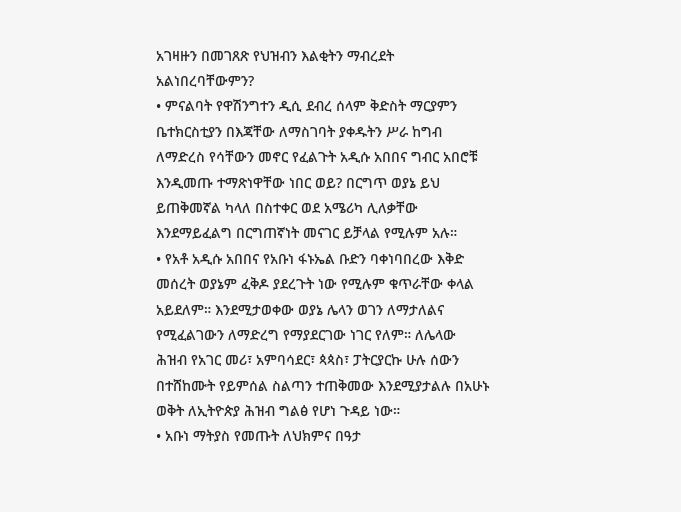አገዛዙን በመገጸጽ የህዝብን እልቂትን ማብረደት አልነበረባቸውምን?
• ምናልባት የዋሽንግተን ዲሲ ደብረ ሰላም ቅድስት ማርያምን ቤተክርስቲያን በእጃቸው ለማስገባት ያቀዱትን ሥራ ከግብ ለማድረስ የሳቸውን መኖር የፈልጉት አዲሱ አበበና ግብር አበሮቹ እንዲመጡ ተማጽነዋቸው ነበር ወይ? በርግጥ ወያኔ ይህ ይጠቅመኛል ካላለ በስተቀር ወደ አሜሪካ ሊለቃቸው እንደማይፈልግ በርግጠኛነት መናገር ይቻላል የሚሉም አሉ።
• የአቶ አዲሱ አበበና የአቡነ ፋኑኤል ቡድን ባቀነባበረው እቅድ መሰረት ወያኔም ፈቅዶ ያደረጉት ነው የሚሉም ቁጥራቸው ቀላል አይደለም። እንደሚታወቀው ወያኔ ሌላን ወገን ለማታለልና የሚፈልገውን ለማድረግ የማያደርገው ነገር የለም። ለሌላው ሕዝብ የአገር መሪ፣ አምባሳደር፣ ጳጳስ፣ ፓትርያርኩ ሁሉ ሰውን በተሸከሙት የይምሰል ስልጣን ተጠቅመው እንደሚያታልሉ በአሁኑ ወቅት ለኢትዮጵያ ሕዝብ ግልፅ የሆነ ጉዳይ ነው።
• አቡነ ማትያስ የመጡት ለህክምና በዓታ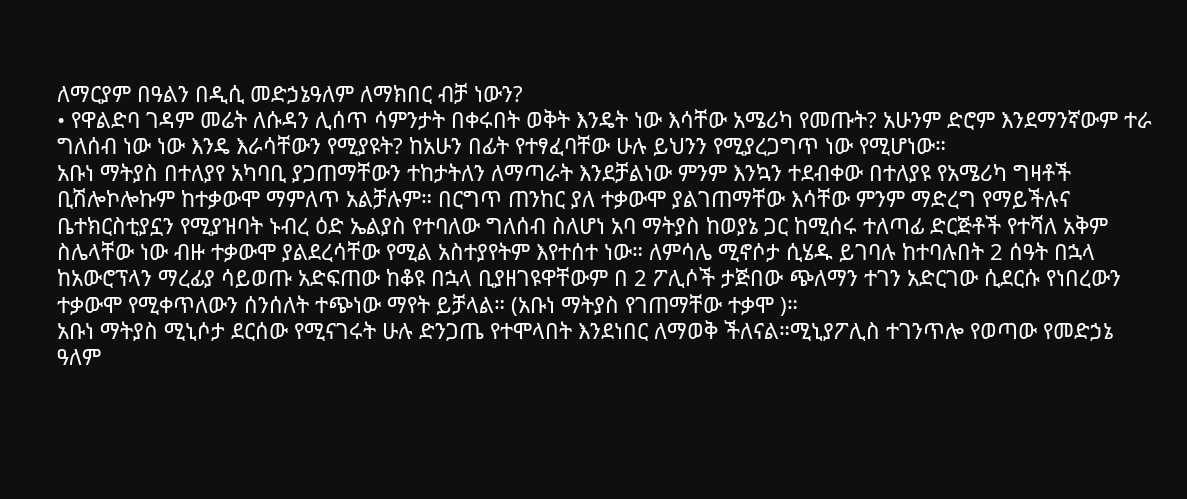ለማርያም በዓልን በዲሲ መድኃኔዓለም ለማክበር ብቻ ነውን?
• የዋልድባ ገዳም መሬት ለሱዳን ሊሰጥ ሳምንታት በቀሩበት ወቅት እንዴት ነው እሳቸው አሜሪካ የመጡት? አሁንም ድሮም እንደማንኛውም ተራ ግለሰብ ነው ነው እንዴ እራሳቸውን የሚያዩት? ከአሁን በፊት የተፃፈባቸው ሁሉ ይህንን የሚያረጋግጥ ነው የሚሆነው።
አቡነ ማትያስ በተለያየ አካባቢ ያጋጠማቸውን ተከታትለን ለማጣራት እንደቻልነው ምንም እንኳን ተደብቀው በተለያዩ የአሜሪካ ግዛቶች ቢሽሎኮሎኩም ከተቃውሞ ማምለጥ አልቻሉም። በርግጥ ጠንከር ያለ ተቃውሞ ያልገጠማቸው እሳቸው ምንም ማድረግ የማይችሉና ቤተክርስቲያኗን የሚያዝባት ኑብረ ዕድ ኤልያስ የተባለው ግለሰብ ስለሆነ አባ ማትያስ ከወያኔ ጋር ከሚሰሩ ተለጣፊ ድርጅቶች የተሻለ አቅም ስሌላቸው ነው ብዙ ተቃውሞ ያልደረሳቸው የሚል አስተያየትም እየተሰተ ነው። ለምሳሌ ሚኖሶታ ሲሄዱ ይገባሉ ከተባሉበት 2 ሰዓት በኋላ ከአውሮፕላን ማረፊያ ሳይወጡ አድፍጠው ከቆዩ በኋላ ቢያዘገዩዋቸውም በ 2 ፖሊሶች ታጅበው ጭለማን ተገን አድርገው ሲደርሱ የነበረውን ተቃውሞ የሚቀጥለውን ሰንሰለት ተጭነው ማየት ይቻላል። (አቡነ ማትያስ የገጠማቸው ተቃሞ )።
አቡነ ማትያስ ሚኒሶታ ደርሰው የሚናገሩት ሁሉ ድንጋጤ የተሞላበት እንደነበር ለማወቅ ችለናል።ሚኒያፖሊስ ተገንጥሎ የወጣው የመድኃኔ ዓለም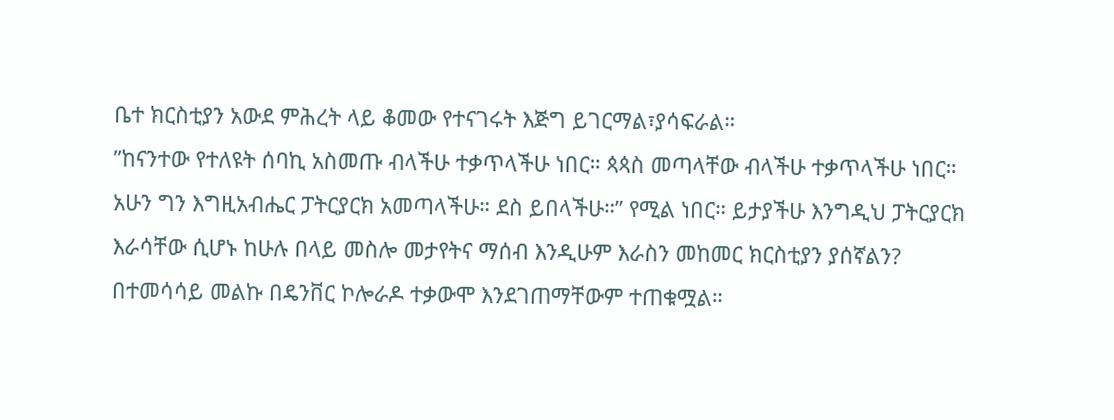ቤተ ክርስቲያን አውደ ምሕረት ላይ ቆመው የተናገሩት እጅግ ይገርማል፣ያሳፍራል።
”ከናንተው የተለዩት ሰባኪ አስመጡ ብላችሁ ተቃጥላችሁ ነበር። ጳጳስ መጣላቸው ብላችሁ ተቃጥላችሁ ነበር። አሁን ግን እግዚአብሔር ፓትርያርክ አመጣላችሁ። ደስ ይበላችሁ።” የሚል ነበር። ይታያችሁ እንግዲህ ፓትርያርክ እራሳቸው ሲሆኑ ከሁሉ በላይ መስሎ መታየትና ማሰብ እንዲሁም እራስን መከመር ክርስቲያን ያሰኛልን? በተመሳሳይ መልኩ በዴንቨር ኮሎራዶ ተቃውሞ እንደገጠማቸውም ተጠቁሟል።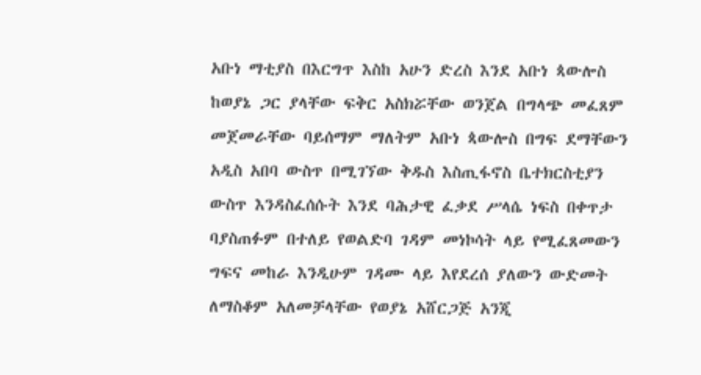አቡነ ማቲያስ በእርግጥ እስከ አሁን ድረስ እንደ አቡነ ጳውሎስ ከወያኔ ጋር ያላቸው ፍቅር አስክሯቸው ወንጀል በግላጭ መፈጸም መጀመራቸው ባይሰማም ማለትም አቡነ ጳውሎስ በግፍ ደማቸውን አዲስ አበባ ውስጥ በሚገኘው ቅዱስ እስጢፋኖስ ቤተክርስቲያን ውስጥ እንዳስፈሰሱት እንደ ባሕታዊ ፈቃደ ሥላሴ ነፍስ በቀጥታ ባያስጠፉም በተለይ የወልድባ ገዳም መነኮሳት ላይ የሚፈጸመውን ግፍና መከራ እንዲሁም ገዳሙ ላይ እየደረሰ ያለውን ውድመት ለማስቆም አለመቻላቸው የወያኔ አሸርጋጅ አንጂ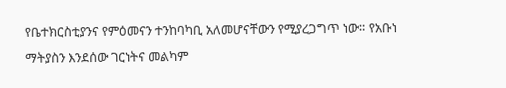የቤተክርስቲያንና የምዕመናን ተንከባካቢ አለመሆናቸውን የሚያረጋግጥ ነው። የአቡነ ማትያስን እንደሰው ገርነትና መልካም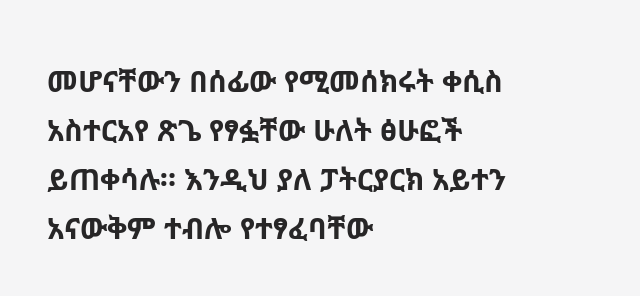መሆናቸውን በሰፊው የሚመሰክሩት ቀሲስ አስተርአየ ጽጌ የፃፏቸው ሁለት ፅሁፎች ይጠቀሳሉ። እንዲህ ያለ ፓትርያርክ አይተን አናውቅም ተብሎ የተፃፈባቸው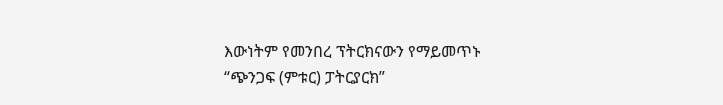እውነትም የመንበረ ፕትርክናውን የማይመጥኑ “ጭንጋፍ (ምቱር) ፓትርያርክ”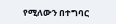የሚለውን በተግባር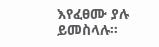እየፈፀሙ ያሉ ይመስላሉ።